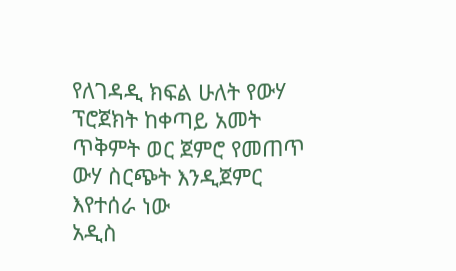የለገዳዲ ክፍል ሁለት የውሃ ፕሮጀክት ከቀጣይ አመት ጥቅምት ወር ጀምሮ የመጠጥ ውሃ ስርጭት እንዲጀምር እየተሰራ ነው
አዲስ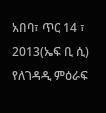አበባ፣ ጥር 14 ፣ 2013(ኤፍ ቢ ሲ) የለገዳዲ ምዕራፍ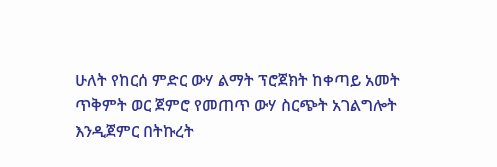ሁለት የከርሰ ምድር ውሃ ልማት ፕሮጀክት ከቀጣይ አመት ጥቅምት ወር ጀምሮ የመጠጥ ውሃ ስርጭት አገልግሎት እንዲጀምር በትኩረት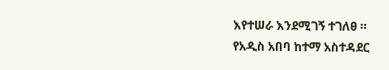እየተሠራ እንደሚገኝ ተገለፀ ።
የአዲስ አበባ ከተማ አስተዳደር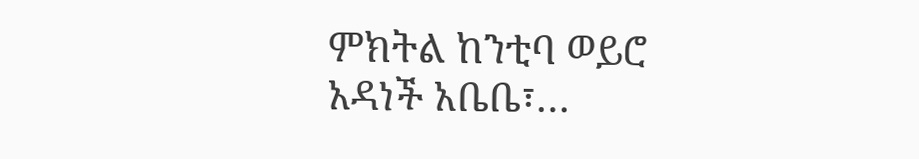ምክትል ከንቲባ ወይሮ አዳነች አቤቤ፣…